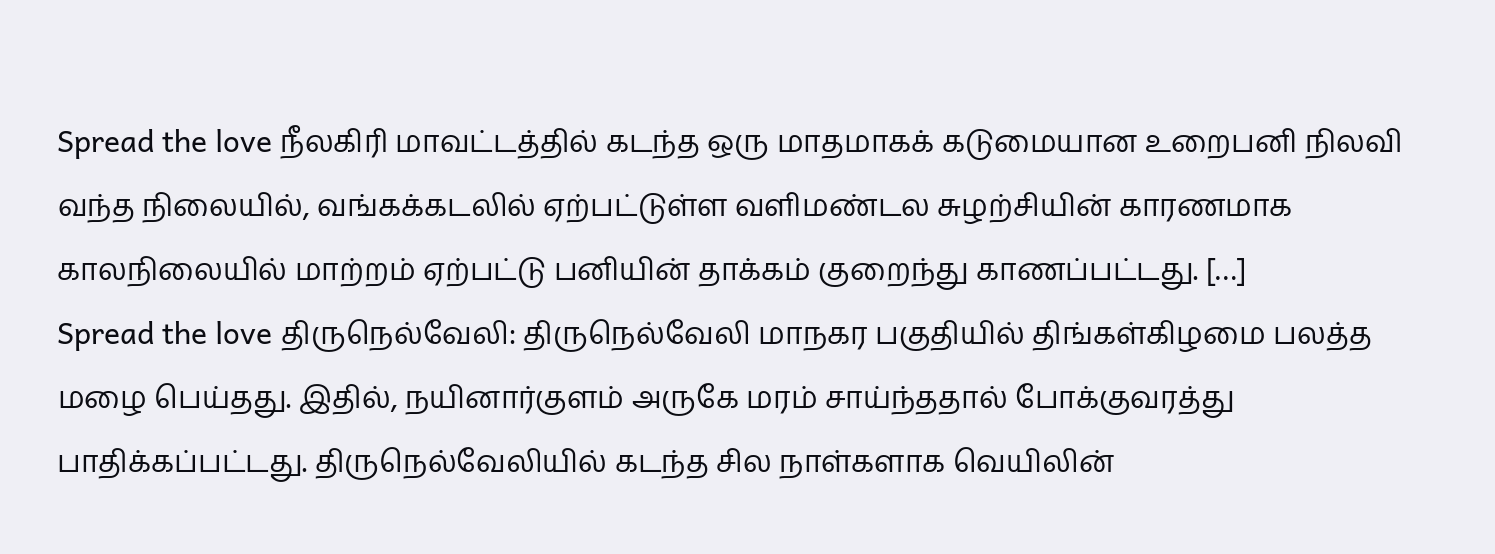Spread the love நீலகிரி மாவட்டத்தில் கடந்த ஒரு மாதமாகக் கடுமையான உறைபனி நிலவி வந்த நிலையில், வங்கக்கடலில் ஏற்பட்டுள்ள வளிமண்டல சுழற்சியின் காரணமாக காலநிலையில் மாற்றம் ஏற்பட்டு பனியின் தாக்கம் குறைந்து காணப்பட்டது. […]
Spread the love திருநெல்வேலி: திருநெல்வேலி மாநகர பகுதியில் திங்கள்கிழமை பலத்த மழை பெய்தது. இதில், நயினார்குளம் அருகே மரம் சாய்ந்ததால் போக்குவரத்து பாதிக்கப்பட்டது. திருநெல்வேலியில் கடந்த சில நாள்களாக வெயிலின்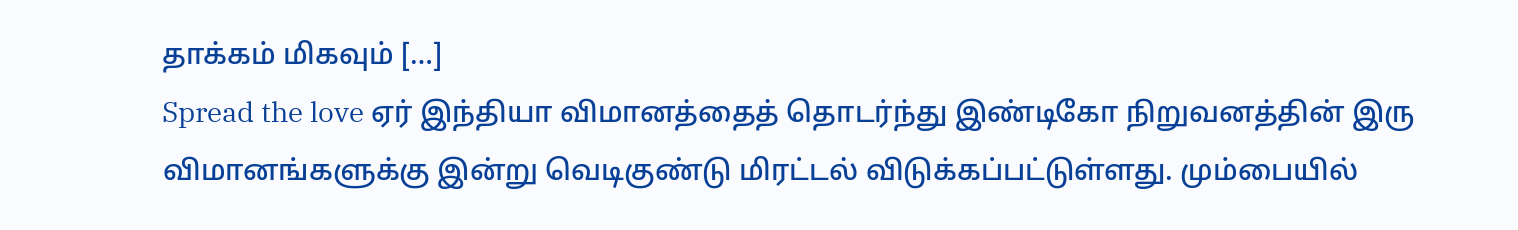தாக்கம் மிகவும் […]
Spread the love ஏர் இந்தியா விமானத்தைத் தொடர்ந்து இண்டிகோ நிறுவனத்தின் இரு விமானங்களுக்கு இன்று வெடிகுண்டு மிரட்டல் விடுக்கப்பட்டுள்ளது. மும்பையில்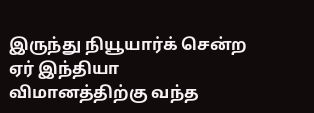இருந்து நியூயார்க் சென்ற ஏர் இந்தியா விமானத்திற்கு வந்த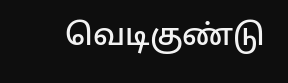வெடிகுண்டு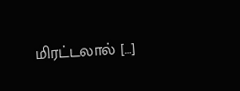மிரட்டலால் […]